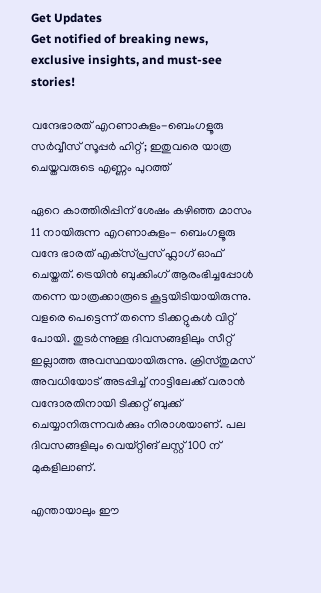Get Updates
Get notified of breaking news, exclusive insights, and must-see stories!

വന്ദേഭാരത് എറണാകുളം-ബെംഗളൂരു സർവ്വീസ് സൂപ്പർ ഹിറ്റ്; ഇതുവരെ യാത്ര ചെയ്തവരുടെ എണ്ണം പുറത്ത്

ഏറെ കാത്തിരിപ്പിന് ശേഷം കഴിഞ്ഞ മാസം 11 നായിരുന്ന എറണാകുളം- ബെംഗളൂരു വന്ദേ ഭാരത് എക്‌സ്‌പ്രസ് ഫ്ലാഗ് ഓഫ് ചെയ്തത്. ട്രെയിൻ ബുക്കിംഗ് ആരംഭിച്ചപ്പോൾ തന്നെ യാത്രക്കാരൂടെ കൂട്ടയിടിയായിരുന്നു. വളരെ പെട്ടെന്ന് തന്നെ ടിക്കറ്റുകൾ വിറ്റ് പോയി. തുടർന്നുള്ള ദിവസങ്ങളിലും സീറ്റ് ഇല്ലാത്ത അവസ്ഥയായിരുന്നു. ക്രിസ്തുമസ് അവധിയോട് അടപ്പിച്ച് നാട്ടിലേക്ക് വരാൻ വന്ദോരതിനായി ടിക്കറ്റ് ബുക്ക് ചെയ്യാനിരുന്നവർക്കും നിരാശയാണ്. പല ദിവസങ്ങളിലും വെയ്റ്റിങ് ലസ്റ്റ് 100 ന് മുകളിലാണ്.

എന്തായാലും ഈ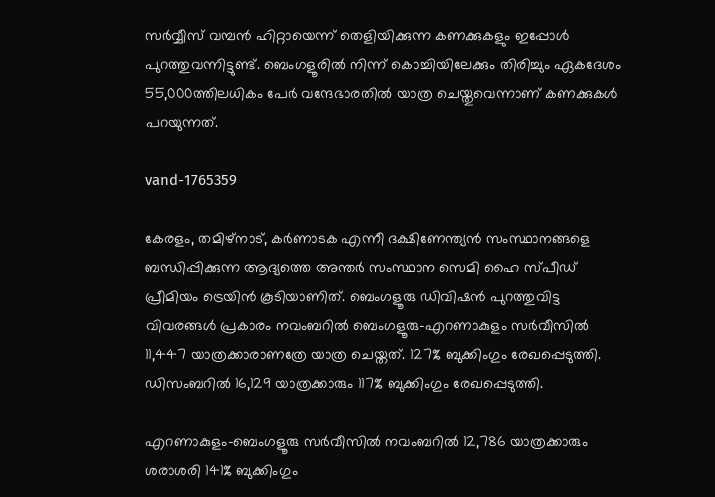സർവ്വീസ് വമ്പൻ ഹിറ്റായെന്ന് തെളിയിക്കുന്ന കണക്കുകളും ഇപ്പോൾ പുറത്തുവന്നിട്ടുണ്ട്. ബെംഗളൂരിൽ നിന്ന് കൊച്ചിയിലേക്കും തിരിച്ചും ഏകദേശം 55,000ത്തിലധികം പേർ വന്ദേഭാരതിൽ യാത്ര ചെയ്തുവെന്നാണ് കണക്കുകൾ പറയുന്നത്.

vand-1765359

കേരളം, തമിഴ്‌നാട്, കർണാടക എന്നീ ദക്ഷിണേന്ത്യൻ സംസ്ഥാനങ്ങളെ ബന്ധിപ്പിക്കുന്ന ആദ്യത്തെ അന്തർ സംസ്ഥാന സെമി ഹൈ സ്പീഡ് പ്രീമിയം ട്രെയിൻ കൂടിയാണിത്. ബെംഗളൂരു ഡിവിഷൻ പുറത്തുവിട്ട വിവരങ്ങൾ പ്രകാരം നവംബറിൽ ബെംഗളൂരു-എറണാകുളം സർവീസിൽ 11,447 യാത്രക്കാരാണത്രേ യാത്ര ചെയ്തത്. 127% ബുക്കിംഗും രേഖപ്പെടുത്തി. ഡിസംബറിൽ 16,129 യാത്രക്കാരും 117% ബുക്കിംഗും രേഖപ്പെടുത്തി.

എറണാകുളം-ബെംഗളൂരു സർവീസിൽ നവംബറിൽ 12,786 യാത്രക്കാരും ശരാശരി 141% ബുക്കിംഗും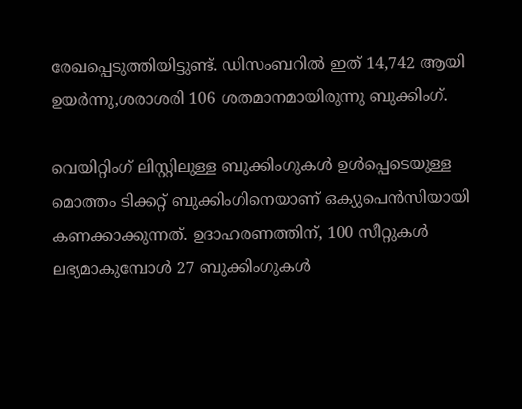രേഖപ്പെടുത്തിയിട്ടുണ്ട്. ഡിസംബറിൽ ഇത് 14,742 ആയി ഉയർന്നു,ശരാശരി 106 ശതമാനമായിരുന്നു ബുക്കിംഗ്.

വെയിറ്റിംഗ് ലിസ്റ്റിലുള്ള ബുക്കിംഗുകൾ ഉൾപ്പെടെയുള്ള മൊത്തം ടിക്കറ്റ് ബുക്കിംഗിനെയാണ് ഒക്യുപെൻസിയായി കണക്കാക്കുന്നത്. ഉദാഹരണത്തിന്, 100 സീറ്റുകൾ ലഭ്യമാകുമ്പോൾ 27 ബുക്കിംഗുകൾ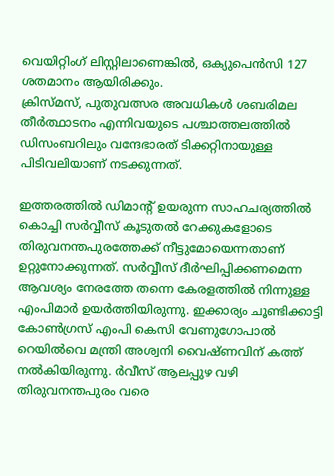വെയിറ്റിംഗ് ലിസ്റ്റിലാണെങ്കിൽ, ഒക്യുപെൻസി 127 ശതമാനം ആയിരിക്കും.
ക്രിസ്മസ്, പുതുവത്സര അവധികൾ ശബരിമല തീർത്ഥാടനം എന്നിവയുടെ പശ്ചാത്തലത്തിൽ ഡിസംബറിലും വന്ദേഭാരത് ടിക്കറ്റിനായുള്ള പിടിവലിയാണ് നടക്കുന്നത്.

ഇത്തരത്തിൽ ഡിമാൻ്റ് ഉയരുന്ന സാഹചര്യത്തിൽ കൊച്ചി സർവ്വീസ് കൂടുതൽ റേക്കുകളോടെ തിരുവനന്തപുരത്തേക്ക് നീട്ടുമോയെന്നതാണ് ഉറ്റുനോക്കുന്നത്. സർവ്വീസ് ദീർഘിപ്പിക്കണമെന്ന ആവശ്യം നേരത്തേ തന്നെ കേരളത്തിൽ നിന്നുള്ള എംപിമാർ ഉയർത്തിയിരുന്നു. ഇക്കാര്യം ചൂണ്ടിക്കാട്ടി കോണ്‍ഗ്രസ് എംപി കെസി വേണുഗോപാൽ റെയിൽവെ മന്ത്രി അശ്വനി വൈഷ്ണവിന് കത്ത് നൽകിയിരുന്നു. ർവീസ് ആലപ്പുഴ വഴി തിരുവനന്തപുരം വരെ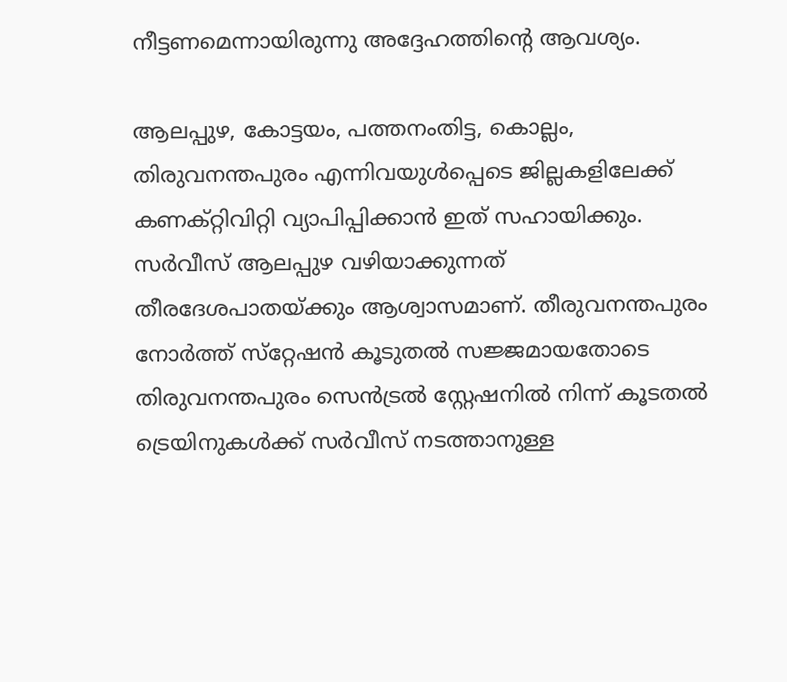നീട്ടണമെന്നായിരുന്നു അദ്ദേഹത്തിൻ്റെ ആവശ്യം.

ആലപ്പുഴ, കോട്ടയം, പത്തനംതിട്ട, കൊല്ലം, തിരുവനന്തപുരം എന്നിവയുള്‍പ്പെടെ ജില്ലകളിലേക്ക് കണക്റ്റിവിറ്റി വ്യാപിപ്പിക്കാൻ ഇത് സഹായിക്കും. സര്‍വീസ് ആലപ്പുഴ വഴിയാക്കുന്നത് തീരദേശപാതയ്ക്കും ആശ്വാസമാണ്. തീരുവനന്തപുരം നോര്‍ത്ത് സ്‌റ്റേഷന്‍ കൂടുതല്‍ സജ്ജമായതോടെ തിരുവനന്തപുരം സെന്‍ട്രല്‍ സ്റ്റേഷനില്‍ നിന്ന് കൂടതല്‍ ട്രെയിനുകള്‍ക്ക് സര്‍വീസ് നടത്താനുള്ള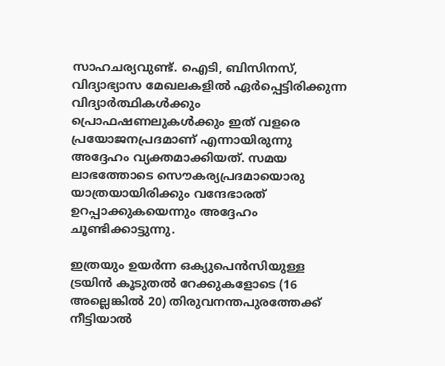സാഹചര്യവുണ്ട്. ഐടി, ബിസിനസ്, വിദ്യാഭ്യാസ മേഖലകളില്‍ ഏര്‍പ്പെട്ടിരിക്കുന്ന വിദ്യാര്‍ത്ഥികള്‍ക്കും പ്രൊഫഷണലുകള്‍ക്കും ഇത് വളരെ പ്രയോജനപ്രദമാണ് എന്നായിരുന്നു അദ്ദേഹം വ്യക്തമാക്കിയത്. സമയ ലാഭത്തോടെ സൌകര്യപ്രദമായൊരു യാത്രയായിരിക്കും വന്ദേഭാരത് ഉറപ്പാക്കുകയെന്നും അദ്ദേഹം ചൂണ്ടിക്കാട്ടുന്നു.

ഇത്രയും ഉയർന്ന ഒക്യുപെൻസിയുള്ള ട്രയിൻ കൂടുതൽ റേക്കുകളോടെ (16 അല്ലെങ്കിൽ 20) തിരുവനന്തപുരത്തേക്ക് നീട്ടിയാൽ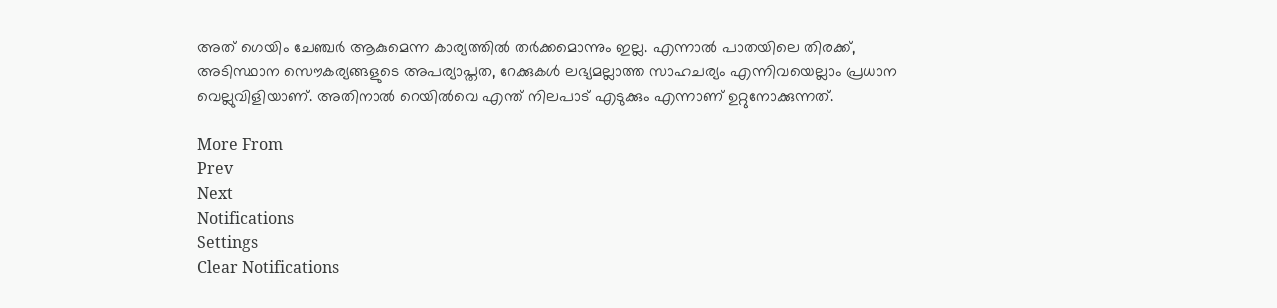അത് ഗെയിം ചേഞ്ചർ ആകുമെന്ന കാര്യത്തിൽ തർക്കമൊന്നും ഇല്ല. എന്നാൽ പാതയിലെ തിരക്ക്, അടിസ്ഥാന സൌകര്യങ്ങളുടെ അപര്യാപ്തത, റേക്കുകൾ ലഭ്യമല്ലാത്ത സാഹചര്യം എന്നിവയെല്ലാം പ്രധാന വെല്ലുവിളിയാണ്. അതിനാൽ റെയിൽവെ എന്ത് നിലപാട് എടുക്കും എന്നാണ് ഉറ്റുനോക്കുന്നത്.

More From
Prev
Next
Notifications
Settings
Clear Notifications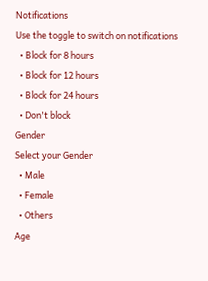Notifications
Use the toggle to switch on notifications
  • Block for 8 hours
  • Block for 12 hours
  • Block for 24 hours
  • Don't block
Gender
Select your Gender
  • Male
  • Female
  • Others
Age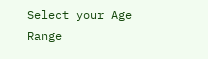Select your Age Range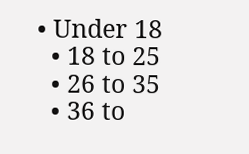• Under 18
  • 18 to 25
  • 26 to 35
  • 36 to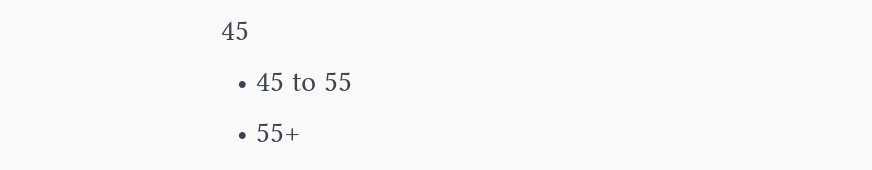45
  • 45 to 55
  • 55+